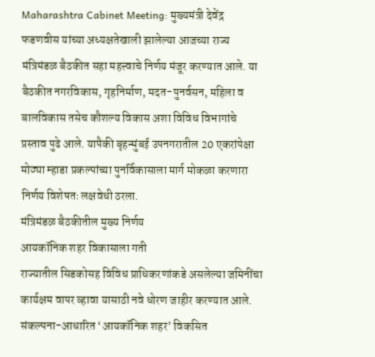Maharashtra Cabinet Meeting: मुख्यमंत्री देवेंद्र फडणवीस यांच्या अध्यक्षतेखाली झालेल्या आजच्या राज्य मंत्रिमंडळ बैठकीत सहा महत्त्वाचे निर्णय मंजूर करण्यात आले. या बैठकीत नगरविकास, गृहनिर्माण, मदत-पुनर्वसन, महिला व बालविकास तसेच कौशल्य विकास अशा विविध विभागांचे प्रस्ताव पुढे आले. यापैकी बृहन्मुंबई उपनगरातील 20 एकरांपेक्षा मोठ्या म्हाडा प्रकल्पांच्या पुनर्विकासाला मार्ग मोकळा करणारा निर्णय विशेषतः लक्षवेधी ठरला.
मंत्रिमंडळ बैठकीतील मुख्य निर्णय
आयकॉनिक शहर विकासाला गती
राज्यातील सिडकोसह विविध प्राधिकरणांकडे असलेल्या जमिनींचा कार्यक्षम वापर व्हावा यासाठी नवे धोरण जाहीर करण्यात आले. संकल्पना-आधारित ‘आयकॉनिक शहर’ विकसित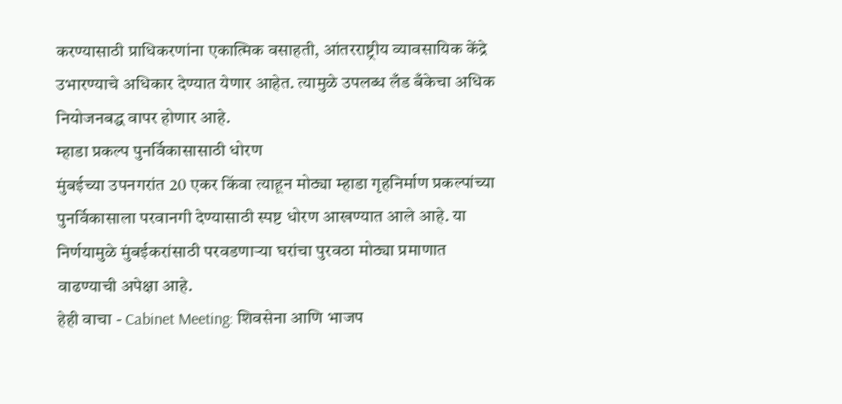करण्यासाठी प्राधिकरणांना एकात्मिक वसाहती, आंतरराष्ट्रीय व्यावसायिक केंद्रे उभारण्याचे अधिकार देण्यात येणार आहेत. त्यामुळे उपलब्ध लँड बँकेचा अधिक नियोजनबद्ध वापर होणार आहे.
म्हाडा प्रकल्प पुनर्विकासासाठी धोरण
मुंबईच्या उपनगरांत 20 एकर किंवा त्याहून मोठ्या म्हाडा गृहनिर्माण प्रकल्पांच्या पुनर्विकासाला परवानगी देण्यासाठी स्पष्ट धोरण आखण्यात आले आहे. या निर्णयामुळे मुंबईकरांसाठी परवडणाऱ्या घरांचा पुरवठा मोठ्या प्रमाणात वाढण्याची अपेक्षा आहे.
हेही वाचा - Cabinet Meeting: शिवसेना आणि भाजप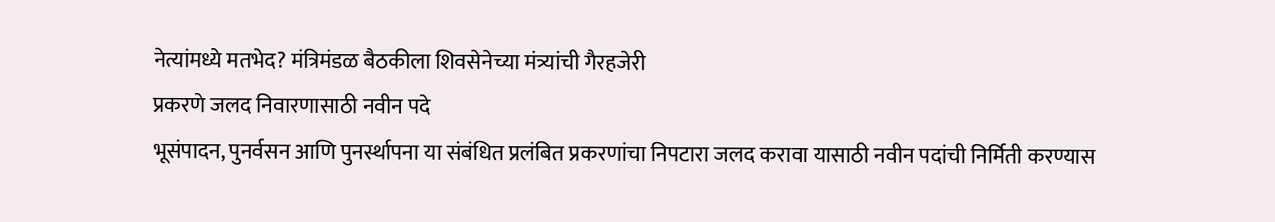नेत्यांमध्ये मतभेद? मंत्रिमंडळ बैठकीला शिवसेनेच्या मंत्र्यांची गैरहजेरी
प्रकरणे जलद निवारणासाठी नवीन पदे
भूसंपादन, पुनर्वसन आणि पुनर्स्थापना या संबंधित प्रलंबित प्रकरणांचा निपटारा जलद करावा यासाठी नवीन पदांची निर्मिती करण्यास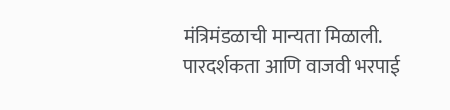मंत्रिमंडळाची मान्यता मिळाली. पारदर्शकता आणि वाजवी भरपाई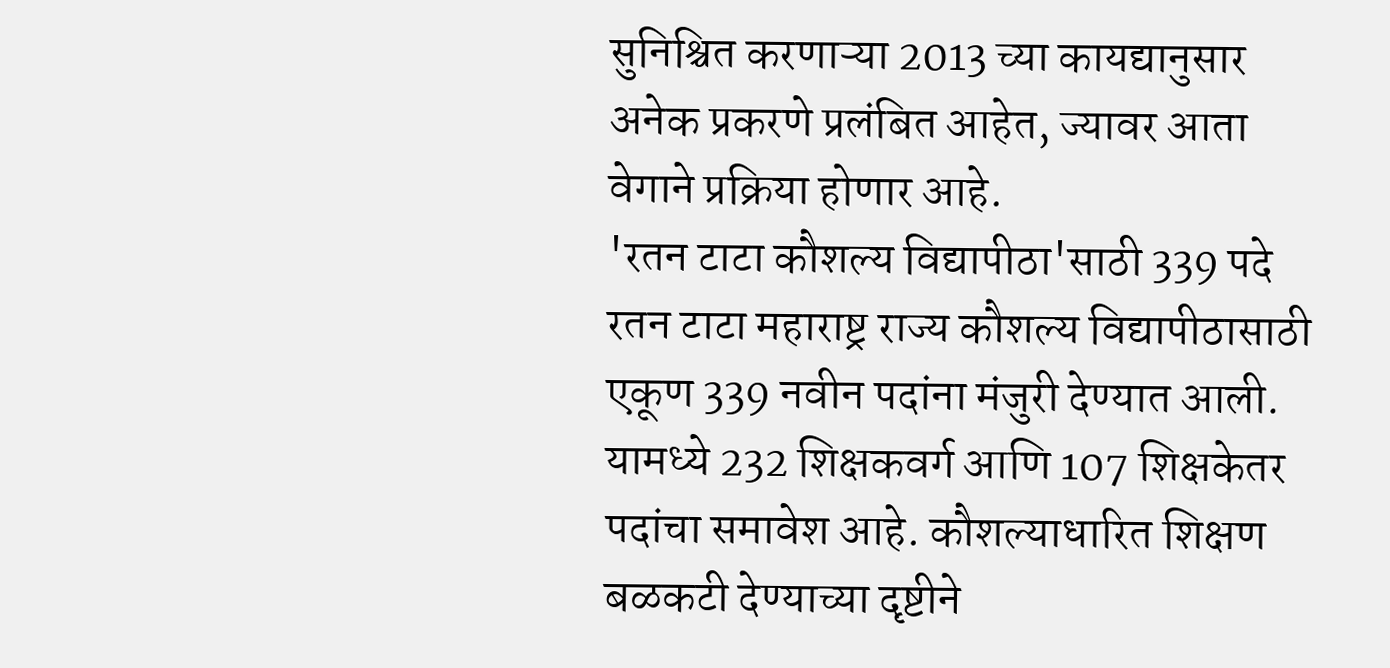सुनिश्चित करणाऱ्या 2013 च्या कायद्यानुसार अनेक प्रकरणे प्रलंबित आहेत, ज्यावर आता वेगाने प्रक्रिया होणार आहे.
'रतन टाटा कौशल्य विद्यापीठा'साठी 339 पदे
रतन टाटा महाराष्ट्र राज्य कौशल्य विद्यापीठासाठी एकूण 339 नवीन पदांना मंजुरी देण्यात आली. यामध्ये 232 शिक्षकवर्ग आणि 107 शिक्षकेतर पदांचा समावेश आहे. कौशल्याधारित शिक्षण बळकटी देण्याच्या दृष्टीने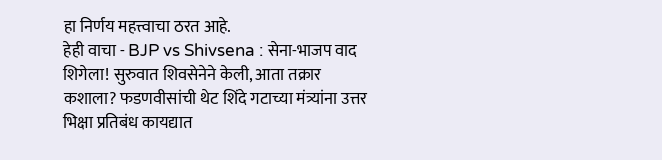हा निर्णय महत्त्वाचा ठरत आहे.
हेही वाचा - BJP vs Shivsena : सेना-भाजप वाद शिगेला! सुरुवात शिवसेनेने केली, आता तक्रार कशाला? फडणवीसांची थेट शिंदे गटाच्या मंत्र्यांना उत्तर
भिक्षा प्रतिबंध कायद्यात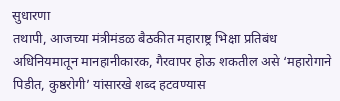सुधारणा
तथापी, आजच्या मंत्रीमंडळ बैठकीत महाराष्ट्र भिक्षा प्रतिबंध अधिनियमातून मानहानीकारक, गैरवापर होऊ शकतील असे ‘महारोगाने पिडीत, कुष्ठरोगी’ यांसारखे शब्द हटवण्यास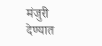मंजुरी देण्यात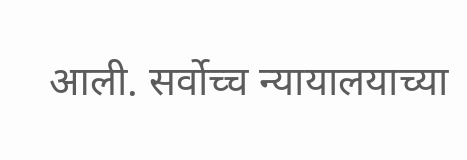आली. सर्वोच्च न्यायालयाच्या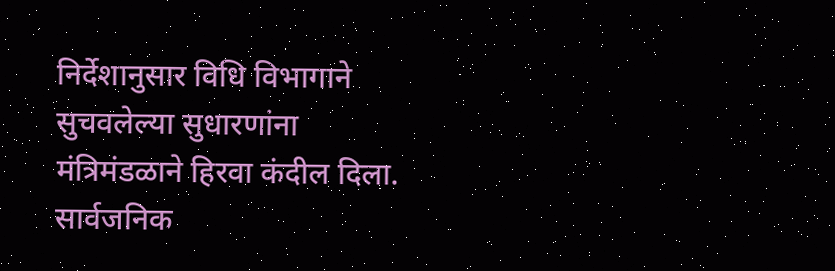निर्देशानुसार विधि विभागाने सुचवलेल्या सुधारणांना मंत्रिमंडळाने हिरवा कंदील दिला.
सार्वजनिक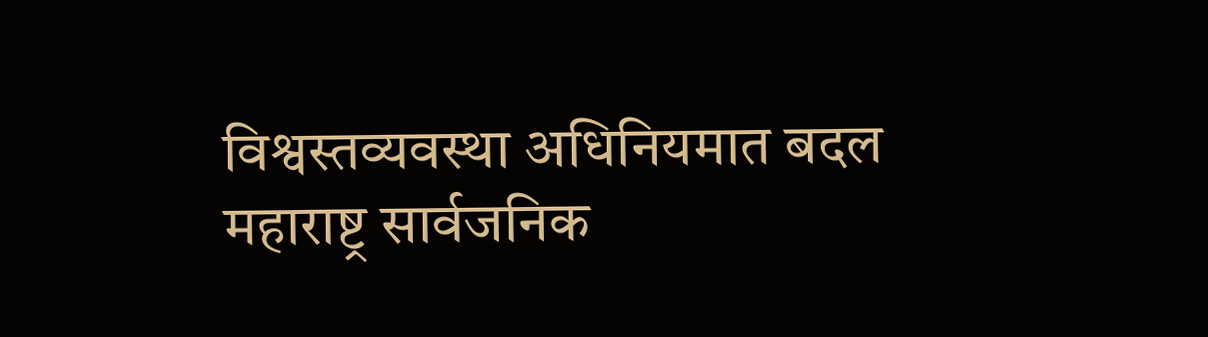विश्वस्तव्यवस्था अधिनियमात बदल
महाराष्ट्र सार्वजनिक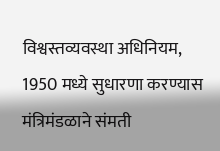विश्वस्तव्यवस्था अधिनियम, 1950 मध्ये सुधारणा करण्यास मंत्रिमंडळाने संमती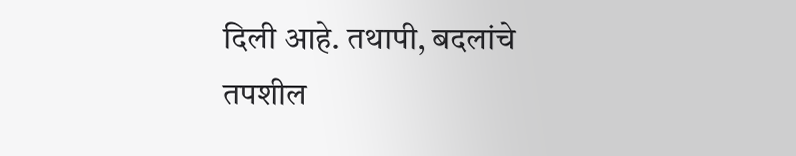दिली आहे. तथापी, बदलांचे तपशील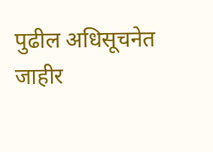पुढील अधिसूचनेत जाहीर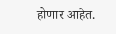होणार आहेत.